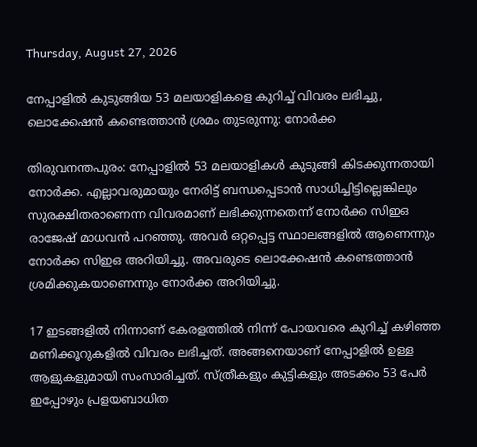Thursday, August 27, 2026

നേപ്പാളില്‍ കുടുങ്ങിയ 53 മലയാളികളെ കുറിച്ച് വിവരം ലഭിച്ചു, ലൊക്കേഷന്‍ കണ്ടെത്താന്‍ ശ്രമം തുടരുന്നു: നോര്‍ക്ക

തിരുവനന്തപുരം: നേപ്പാളില്‍ 53 മലയാളികള്‍ കുടുങ്ങി കിടക്കുന്നതായി നോര്‍ക്ക. എല്ലാവരുമായും നേരിട്ട് ബന്ധപ്പെടാന്‍ സാധിച്ചിട്ടില്ലെങ്കിലും സുരക്ഷിതരാണെന്ന വിവരമാണ് ലഭിക്കുന്നതെന്ന് നോര്‍ക്ക സിഇഒ രാജേഷ് മാധവന്‍ പറഞ്ഞു. അവര്‍ ഒറ്റപ്പെട്ട സ്ഥാലങ്ങളില്‍ ആണെന്നും നോര്‍ക്ക സിഇഒ അറിയിച്ചു. അവരുടെ ലൊക്കേഷന്‍ കണ്ടെത്താന്‍ ശ്രമിക്കുകയാണെന്നും നോര്‍ക്ക അറിയിച്ചു.

17 ഇടങ്ങളില്‍ നിന്നാണ് കേരളത്തില്‍ നിന്ന് പോയവരെ കുറിച്ച് കഴിഞ്ഞ മണിക്കൂറുകളില്‍ വിവരം ലഭിച്ചത്. അങ്ങനെയാണ് നേപ്പാളില്‍ ഉള്ള ആളുകളുമായി സംസാരിച്ചത്. സ്ത്രീകളും കുട്ടികളും അടക്കം 53 പേര്‍ ഇപ്പോഴും പ്രളയബാധിത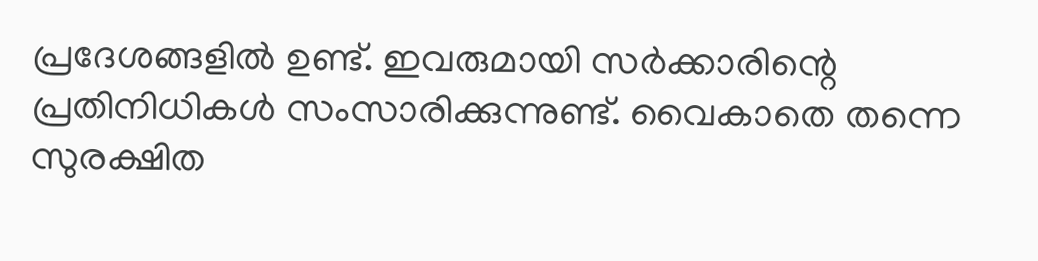പ്രദേശങ്ങളില്‍ ഉണ്ട്. ഇവരുമായി സര്‍ക്കാരിന്റെ പ്രതിനിധികള്‍ സംസാരിക്കുന്നുണ്ട്. വൈകാതെ തന്നെ സുരക്ഷിത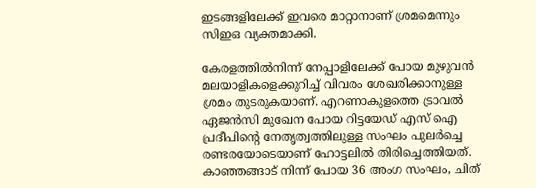ഇടങ്ങളിലേക്ക് ഇവരെ മാറ്റാനാണ് ശ്രമമെന്നും സിഇഒ വ്യക്തമാക്കി.

കേരളത്തില്‍നിന്ന് നേപ്പാളിലേക്ക് പോയ മുഴുവന്‍ മലയാളികളെക്കുറിച്ച് വിവരം ശേഖരിക്കാനുള്ള ശ്രമം തുടരുകയാണ്. എറണാകുളത്തെ ട്രാവല്‍ ഏജന്‍സി മുഖേന പോയ റിട്ടയേഡ് എസ് ഐ പ്രദീപിന്റെ നേതൃത്വത്തിലുള്ള സംഘം പുലര്‍ച്ചെ രണ്ടരയോടെയാണ് ഹോട്ടലില്‍ തിരിച്ചെത്തിയത്. കാഞ്ഞങ്ങാട് നിന്ന് പോയ 36 അംഗ സംഘം, ചിത്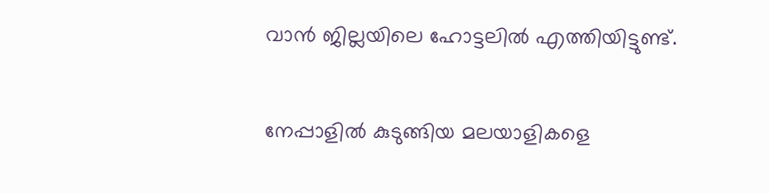വാന്‍ ജില്ലയിലെ ഹോട്ടലില്‍ എത്തിയിട്ടുണ്ട്.

നേപ്പാളില്‍ കുടുങ്ങിയ മലയാളികളെ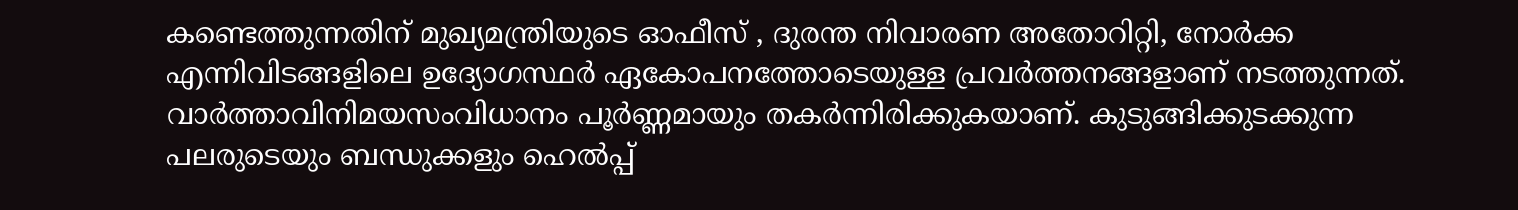കണ്ടെത്തുന്നതിന് മുഖ്യമന്ത്രിയുടെ ഓഫീസ് , ദുരന്ത നിവാരണ അതോറിറ്റി, നോര്‍ക്ക എന്നിവിടങ്ങളിലെ ഉദ്യോഗസ്ഥര്‍ ഏകോപനത്തോടെയുള്ള പ്രവര്‍ത്തനങ്ങളാണ് നടത്തുന്നത്. വാര്‍ത്താവിനിമയസംവിധാനം പൂര്‍ണ്ണമായും തകര്‍ന്നിരിക്കുകയാണ്. കുടുങ്ങിക്കുടക്കുന്ന പലരുടെയും ബന്ധുക്കളും ഹെല്‍പ്പ്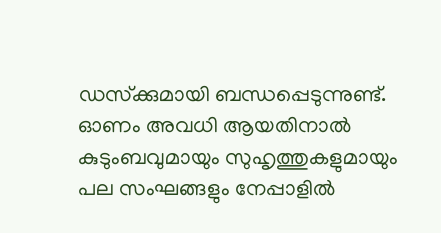ഡസ്‌ക്കുമായി ബന്ധപ്പെടുന്നുണ്ട്. ഓണം അവധി ആയതിനാല്‍ കുടുംബവുമായും സുഹൃത്തുകളുമായും പല സംഘങ്ങളും നേപ്പാളില്‍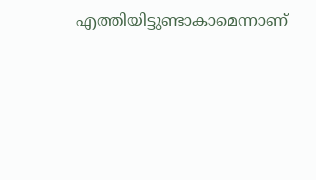എത്തിയിട്ടുണ്ടാകാമെന്നാണ്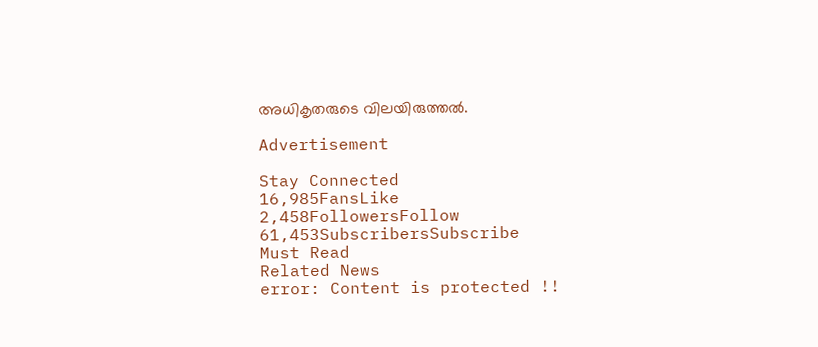അധികൃതരുടെ വിലയിരുത്തല്‍.

Advertisement

Stay Connected
16,985FansLike
2,458FollowersFollow
61,453SubscribersSubscribe
Must Read
Related News
error: Content is protected !!